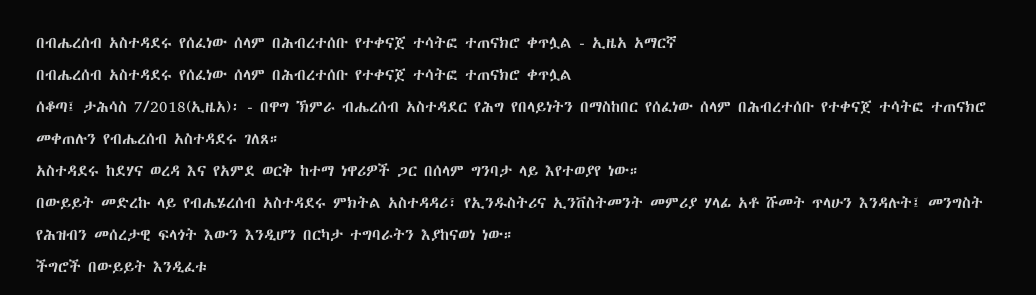በብሔረሰብ አስተዳደሩ የሰፈነው ሰላም በሕብረተሰቡ የተቀናጀ ተሳትፎ ተጠናክሮ ቀጥሏል - ኢዜአ አማርኛ
በብሔረሰብ አስተዳደሩ የሰፈነው ሰላም በሕብረተሰቡ የተቀናጀ ተሳትፎ ተጠናክሮ ቀጥሏል
ሰቆጣ፤ ታሕሳስ 7/2018(ኢዜአ)፡ - በዋግ ኽምራ ብሔረሰብ አስተዳደር የሕግ የበላይነትን በማስከበር የሰፈነው ሰላም በሕብረተሰቡ የተቀናጀ ተሳትፎ ተጠናክሮ መቀጠሉን የብሔረሰብ አስተዳደሩ ገለጸ።
አስተዳደሩ ከደሃና ወረዳ እና የአምደ ወርቅ ከተማ ነዋሪዎች ጋር በሰላም ግንባታ ላይ እየተወያየ ነው።
በውይይት መድረኩ ላይ የብሔሄረሰብ አስተዳደሩ ምክትል አስተዳዳሪ፣ የኢንዱስትሪና ኢንቨስትመንት መምሪያ ሃላፊ አቶ ሹመት ጥላሁን እንዳሉት፤ መንግስት የሕዝብን መሰረታዊ ፍላጎት እውን እንዲሆን በርካታ ተግባራትን እያከናወነ ነው።
ችግሮች በውይይት እንዲፈቱ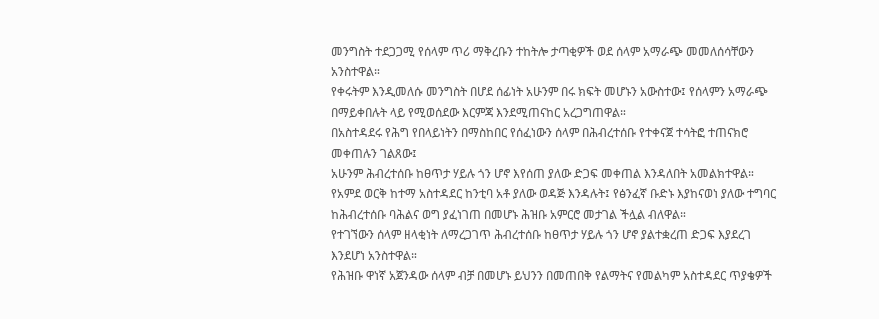መንግስት ተደጋጋሚ የሰላም ጥሪ ማቅረቡን ተከትሎ ታጣቂዎች ወደ ሰላም አማራጭ መመለሰሳቸውን አንስተዋል።
የቀሩትም እንዲመለሱ መንግስት በሆደ ሰፊነት አሁንም በሩ ክፍት መሆኑን አውስተው፤ የሰላምን አማራጭ በማይቀበሉት ላይ የሚወሰደው እርምጃ እንደሚጠናከር አረጋግጠዋል።
በአስተዳደሩ የሕግ የበላይነትን በማስከበር የሰፈነውን ሰላም በሕብረተሰቡ የተቀናጀ ተሳትፎ ተጠናክሮ መቀጠሉን ገልጸው፤
አሁንም ሕብረተሰቡ ከፀጥታ ሃይሉ ጎን ሆኖ እየሰጠ ያለው ድጋፍ መቀጠል እንዳለበት አመልክተዋል።
የአምደ ወርቅ ከተማ አስተዳደር ከንቲባ አቶ ያለው ወዳጅ እንዳሉት፤ የፅንፈኛ ቡድኑ እያከናወነ ያለው ተግባር ከሕብረተሰቡ ባሕልና ወግ ያፈነገጠ በመሆኑ ሕዝቡ አምርሮ መታገል ችሏል ብለዋል።
የተገኘውን ሰላም ዘላቂነት ለማረጋገጥ ሕብረተሰቡ ከፀጥታ ሃይሉ ጎን ሆኖ ያልተቋረጠ ድጋፍ እያደረገ እንደሆነ አንስተዋል።
የሕዝቡ ዋነኛ አጀንዳው ሰላም ብቻ በመሆኑ ይህንን በመጠበቅ የልማትና የመልካም አስተዳደር ጥያቄዎች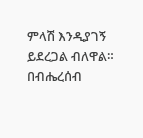ምላሽ እንዲያገኝ ይደረጋል ብለዋል።
በብሔረሰብ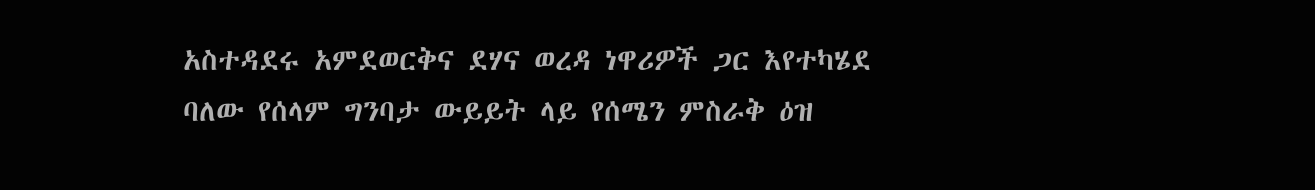አስተዳደሩ አምደወርቅና ደሃና ወረዳ ነዋሪዎች ጋር እየተካሄደ ባለው የሰላም ግንባታ ውይይት ላይ የሰሜን ምስራቅ ዕዝ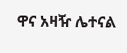ዋና አዛዥ ሌተናል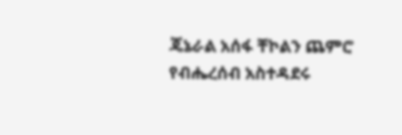ጄኔራል አሰፋ ቸኮልን ጨምሮ የብሔረሰብ አስተዳደሩ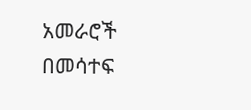አመራሮች በመሳተፍ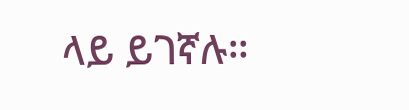ላይ ይገኛሉ።